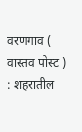वरणगाव ( वास्तव पोस्ट ) : शहरातील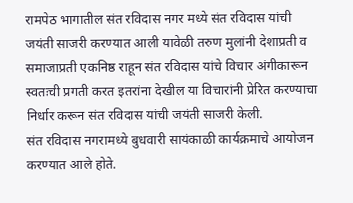रामपेठ भागातील संत रविदास नगर मध्ये संत रविदास यांची जयंती साजरी करण्यात आली यावेळी तरुण मुलांनी देशाप्रती व समाजाप्रती एकनिष्ठ राहून संत रविदास यांचे विचार अंगीकारून स्वतःची प्रगती करत इतरांना देखील या विचारांनी प्रेरित करण्याचा निर्धार करून संत रविदास यांची जयंती साजरी केली.
संत रविदास नगरामध्ये बुधवारी सायंकाळी कार्यक्रमाचे आयोजन करण्यात आले होते.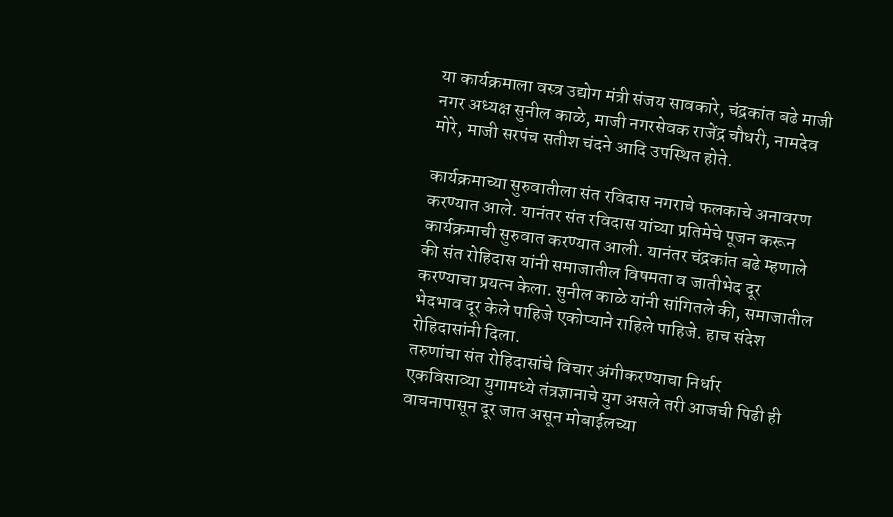या कार्यक्रमाला वस्त्र उद्योग मंत्री संजय सावकारे, चंद्रकांत बढे माजी नगर अध्यक्ष सुनील काळे, माजी नगरसेवक राजेंद्र चौधरी, नामदेव मोरे, माजी सरपंच सतीश चंदने आदि उपस्थित होते.

कार्यक्रमाच्या सुरुवातीला संत रविदास नगराचे फलकाचे अनावरण करण्यात आले. यानंतर संत रविदास यांच्या प्रतिमेचे पूजन करून कार्यक्रमाची सुरुवात करण्यात आली. यानंतर चंद्रकांत बढे म्हणाले की संत रोहिदास यांनी समाजातील विषमता व जातीभेद दूर करण्याचा प्रयत्न केला. सुनील काळे यांनी सांगितले की, समाजातील भेदभाव दूर केले पाहिजे एकोप्याने राहिले पाहिजे. हाच संदेश रोहिदासांनी दिला.
तरुणांचा संत रोहिदासांचे विचार अंगीकरण्याचा निर्धार
एकविसाव्या युगामध्ये तंत्रज्ञानाचे युग असले तरी आजची पिढी ही वाचनापासून दूर जात असून मोबाईलच्या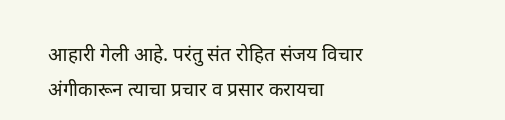आहारी गेली आहे. परंतु संत रोहित संजय विचार अंगीकारून त्याचा प्रचार व प्रसार करायचा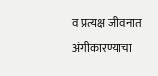व प्रत्यक्ष जीवनात अंगीकारण्याचा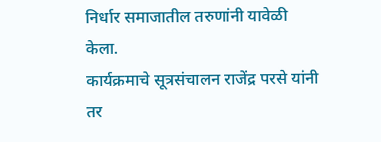निर्धार समाजातील तरुणांनी यावेळी केला.
कार्यक्रमाचे सूत्रसंचालन राजेंद्र परसे यांनी तर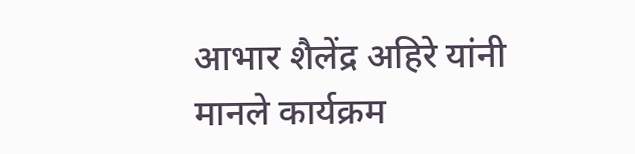आभार शैलेंद्र अहिरे यांनी मानले कार्यक्रम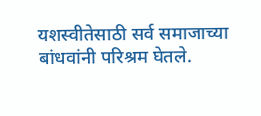यशस्वीतेसाठी सर्व समाजाच्या बांधवांनी परिश्रम घेतले.